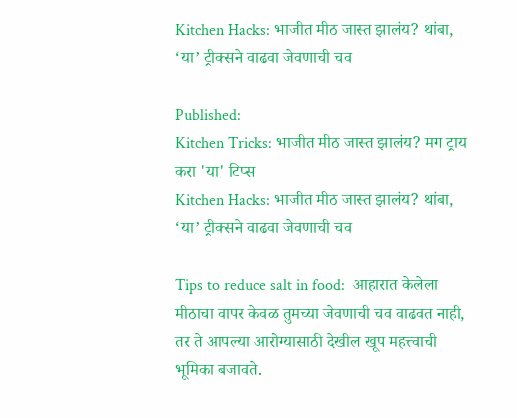Kitchen Hacks: भाजीत मीठ जास्त झालंय? थांबा, ‘या’ ट्रीक्सने वाढवा जेवणाची चव

Published:
Kitchen Tricks: भाजीत मीठ जास्त झालंय? मग ट्राय करा 'या' टिप्स
Kitchen Hacks: भाजीत मीठ जास्त झालंय? थांबा, ‘या’ ट्रीक्सने वाढवा जेवणाची चव

Tips to reduce salt in food:  आहारात केलेला मीठाचा वापर केवळ तुमच्या जेवणाची चव वाढवत नाही, तर ते आपल्या आरोग्यासाठी देखील खूप महत्त्वाची भूमिका बजावते.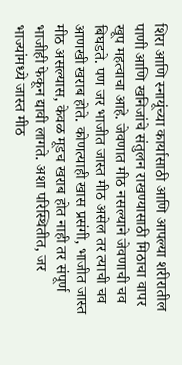शिरा आणि स्नायूंच्या कार्यासाठी आणि आपल्या शरीरातील पाणी आणि खनिजांचे संतुलन राखण्यासाठी मिठाचा वापर खूप महत्वाचा आहे. जेवणात मीठ नसल्याने जेवणाची चव बिघडते. पण जर भाजीत जास्त मीठ असेल तर त्याची चव आणखी खराब होते. कोणत्याही खास प्रसंगी, भाजीत जास्त मीठ असल्यास, केवळ मूडच खराब होत नाही तर संपूर्ण भाजीही फेकून द्यावी लागते. अशा परिस्थितीत, जर भाज्यांमध्ये जास्त मीठ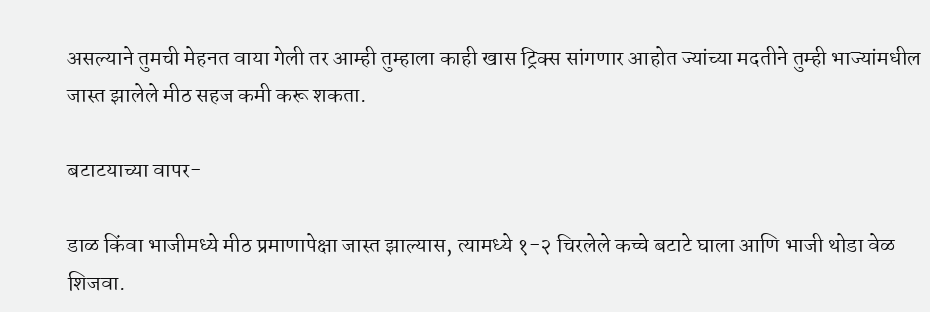असल्याने तुमची मेहनत वाया गेली तर आम्ही तुम्हाला काही खास ट्रिक्स सांगणार आहोत ज्यांच्या मदतीने तुम्ही भाज्यांमधील जास्त झालेले मीठ सहज कमी करू शकता.

बटाटयाच्या वापर-

डाळ किंवा भाजीमध्ये मीठ प्रमाणापेक्षा जास्त झाल्यास, त्यामध्ये १-२ चिरलेले कच्चे बटाटे घाला आणि भाजी थोडा वेळ शिजवा.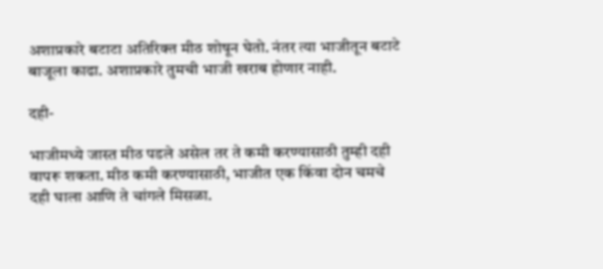अशाप्रकारे बटाटा अतिरिक्त मीठ शोषून घेतो. नंतर त्या भाजीतून बटाटे बाजूला काढा. अशाप्रकारे तुमची भाजी खराब होणार नाही.

दही-

भाजीमध्ये जास्त मीठ पडले असेल तर ते कमी करण्यासाठी तुम्ही दही वापरू शकता. मीठ कमी करण्यासाठी, भाजीत एक किंवा दोन चमचे दही घाला आणि ते चांगले मिसळा.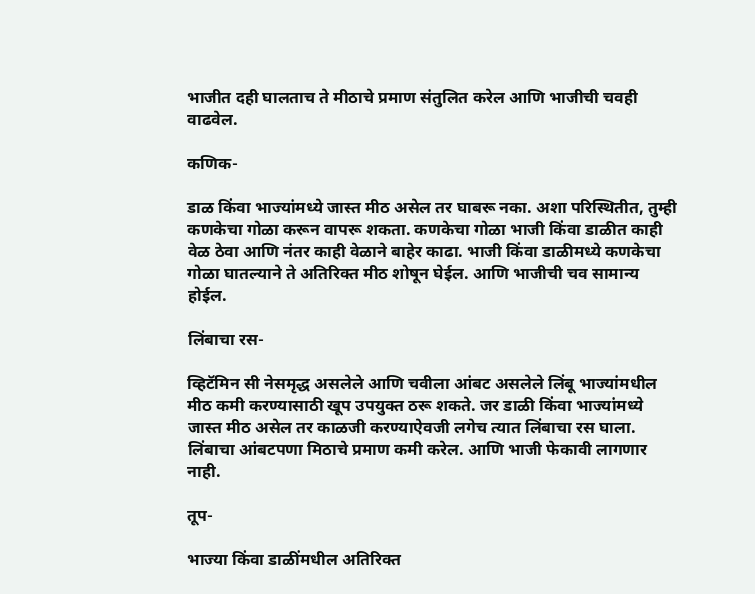भाजीत दही घालताच ते मीठाचे प्रमाण संतुलित करेल आणि भाजीची चवही वाढवेल.

कणिक-

डाळ किंवा भाज्यांमध्ये जास्त मीठ असेल तर घाबरू नका. अशा परिस्थितीत, तुम्ही कणकेचा गोळा करून वापरू शकता. कणकेचा गोळा भाजी किंवा डाळीत काही वेळ ठेवा आणि नंतर काही वेळाने बाहेर काढा. भाजी किंवा डाळीमध्ये कणकेचा गोळा घातल्याने ते अतिरिक्त मीठ शोषून घेईल. आणि भाजीची चव सामान्य होईल.

लिंबाचा रस-

व्हिटॅमिन सी नेसमृद्ध असलेले आणि चवीला आंबट असलेले लिंबू भाज्यांमधील मीठ कमी करण्यासाठी खूप उपयुक्त ठरू शकते. जर डाळी किंवा भाज्यांमध्ये जास्त मीठ असेल तर काळजी करण्याऐवजी लगेच त्यात लिंबाचा रस घाला. लिंबाचा आंबटपणा मिठाचे प्रमाण कमी करेल. आणि भाजी फेकावी लागणार नाही.

तूप-

भाज्या किंवा डाळींमधील अतिरिक्त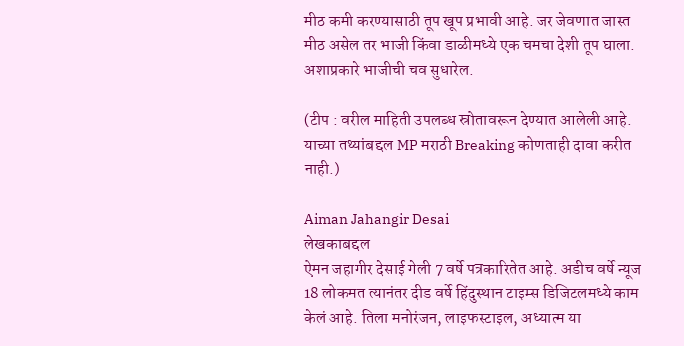मीठ कमी करण्यासाठी तूप खूप प्रभावी आहे. जर जेवणात जास्त मीठ असेल तर भाजी किंवा डाळीमध्ये एक चमचा देशी तूप घाला. अशाप्रकारे भाजीची चव सुधारेल.

(टीप : वरील माहिती उपलब्ध स्रोतावरून देण्यात आलेली आहे. याच्या तथ्यांबद्दल MP मराठी Breaking कोणताही दावा करीत नाही.)

Aiman Jahangir Desai
लेखकाबद्दल
ऐमन जहागीर देसाई गेली 7 वर्षे पत्रकारितेत आहे. अडीच वर्षे न्यूज 18 लोकमत त्यानंतर दीड वर्षे हिंदुस्थान टाइम्स डिजिटलमध्ये काम केलं आहे. तिला मनोरंजन, लाइफस्टाइल, अध्यात्म या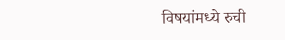विषयांमध्ये रुची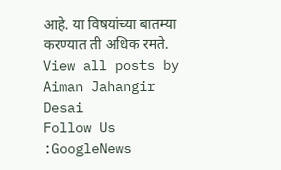आहे. या विषयांच्या बातम्या करण्यात ती अधिक रमते. View all posts by Aiman Jahangir Desai
Follow Us :GoogleNews